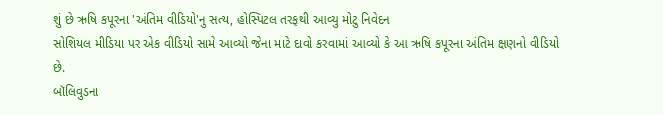શું છે ઋષિ કપૂરના 'અંતિમ વીડિયો'નુ સત્ય, હોસ્પિટલ તરફથી આવ્યુ મોટુ નિવેદન
સોશિયલ મીડિયા પર એક વીડિયો સામે આવ્યો જેના માટે દાવો કરવામાં આવ્યો કે આ ઋષિ કપૂરના અંતિમ ક્ષણનો વીડિયો છે.
બૉલિવુડના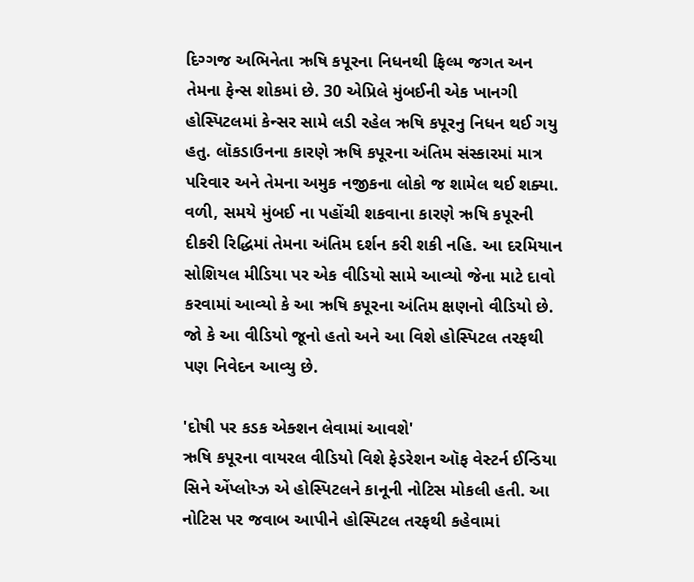દિગ્ગજ અભિનેતા ઋષિ કપૂરના નિધનથી ફિલ્મ જગત અન તેમના ફેન્સ શોકમાં છે. 30 એપ્રિલે મુંબઈની એક ખાનગી હોસ્પિટલમાં કેન્સર સામે લડી રહેલ ઋષિ કપૂરનુ નિધન થઈ ગયુ હતુ. લૉકડાઉનના કારણે ઋષિ કપૂરના અંતિમ સંસ્કારમાં માત્ર પરિવાર અને તેમના અમુક નજીકના લોકો જ શામેલ થઈ શક્યા. વળી, સમયે મુંબઈ ના પહોંચી શકવાના કારણે ઋષિ કપૂરની દીકરી રિદ્ધિમાં તેમના અંતિમ દર્શન કરી શકી નહિ. આ દરમિયાન સોશિયલ મીડિયા પર એક વીડિયો સામે આવ્યો જેના માટે દાવો કરવામાં આવ્યો કે આ ઋષિ કપૂરના અંતિમ ક્ષણનો વીડિયો છે. જો કે આ વીડિયો જૂનો હતો અને આ વિશે હોસ્પિટલ તરફથી પણ નિવેદન આવ્યુ છે.

'દોષી પર કડક એક્શન લેવામાં આવશે'
ઋષિ કપૂરના વાયરલ વીડિયો વિશે ફેડરેશન ઑફ વેસ્ટર્ન ઈન્ડિયા સિને એંપ્લોય્ઝ એ હોસ્પિટલને કાનૂની નોટિસ મોકલી હતી. આ નોટિસ પર જવાબ આપીને હોસ્પિટલ તરફથી કહેવામાં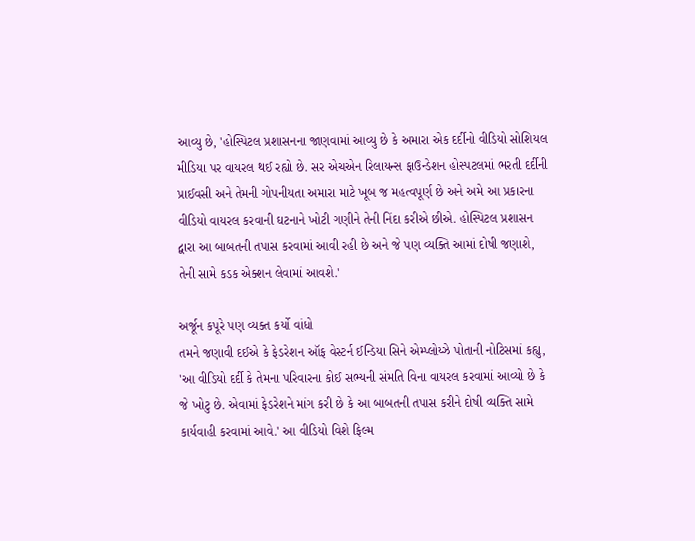આવ્યુ છે, 'હોસ્પિટલ પ્રશાસનના જાણવામાં આવ્યુ છે કે અમારા એક દર્દીનો વીડિયો સોશિયલ મીડિયા પર વાયરલ થઈ રહ્યો છે. સર એચએન રિલાયન્સ ફાઉન્ડેશન હોસ્પટલમાં ભરતી દર્દીની પ્રાઈવસી અને તેમની ગોપનીયતા અમારા માટે ખૂબ જ મહત્વપૂર્ણ છે અને અમે આ પ્રકારના વીડિયો વાયરલ કરવાની ઘટનાને ખોટી ગણીને તેની નિંદા કરીએ છીએ. હોસ્પિટલ પ્રશાસન દ્વારા આ બાબતની તપાસ કરવામાં આવી રહી છે અને જે પણ વ્યક્તિ આમાં દોષી જણાશે, તેની સામે કડક એક્શન લેવામાં આવશે.'

અર્જૂન કપૂરે પણ વ્યક્ત કર્યો વાંધો
તમને જણાવી દઈએ કે ફેડરેશન ઑફ વેસ્ટર્ન ઈન્ડિયા સિને એમ્પ્લોય્ઝે પોતાની નોટિસમાં કહ્યુ, 'આ વીડિયો દર્દી કે તેમના પરિવારના કોઈ સભ્યની સંમતિ વિના વાયરલ કરવામાં આવ્યો છે કે જે ખોટુ છે. એવામાં ફેડરેશને માંગ કરી છે કે આ બાબતની તપાસ કરીને દોષી વ્યક્તિ સામે કાર્યવાહી કરવામાં આવે.' આ વીડિયો વિશે ફિલ્મ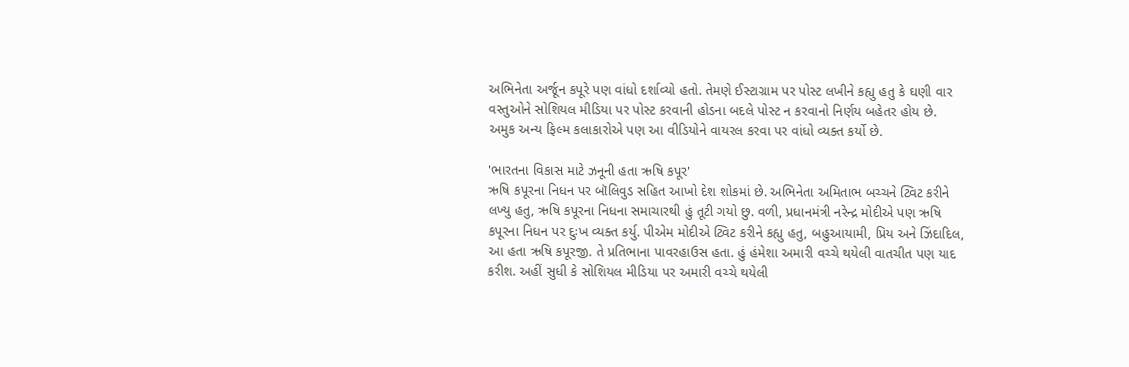અભિનેતા અર્જૂન કપૂરે પણ વાંધો દર્શાવ્યો હતો. તેમણે ઈસ્ટાગ્રામ પર પોસ્ટ લખીને કહ્યુ હતુ કે ઘણી વાર વસ્તુઓને સોશિયલ મીડિયા પર પોસ્ટ કરવાની હોડના બદલે પોસ્ટ ન કરવાનો નિર્ણય બહેતર હોય છે. અમુક અન્ય ફિલ્મ કલાકારોએ પણ આ વીડિયોને વાયરલ કરવા પર વાંધો વ્યક્ત કર્યો છે.

'ભારતના વિકાસ માટે ઝનૂની હતા ઋષિ કપૂર'
ઋષિ કપૂરના નિધન પર બૉલિવુડ સહિત આખો દેશ શોકમાં છે. અભિનેતા અમિતાભ બચ્ચને ટ્વિટ કરીને લખ્યુ હતુ, ઋષિ કપૂરના નિધના સમાચારથી હું તૂટી ગયો છુ. વળી, પ્રધાનમંત્રી નરેન્દ્ર મોદીએ પણ ઋષિ કપૂરના નિધન પર દુઃખ વ્યક્ત કર્યુ. પીએમ મોદીએ ટ્વિટ કરીને કહ્યુ હતુ, બહુઆયામી, પ્રિય અને ઝિંદાદિલ, આ હતા ઋષિ કપૂરજી. તે પ્રતિભાના પાવરહાઉસ હતા. હું હંમેશા અમારી વચ્ચે થયેલી વાતચીત પણ યાદ કરીશ. અહીં સુધી કે સોશિયલ મીડિયા પર અમારી વચ્ચે થયેલી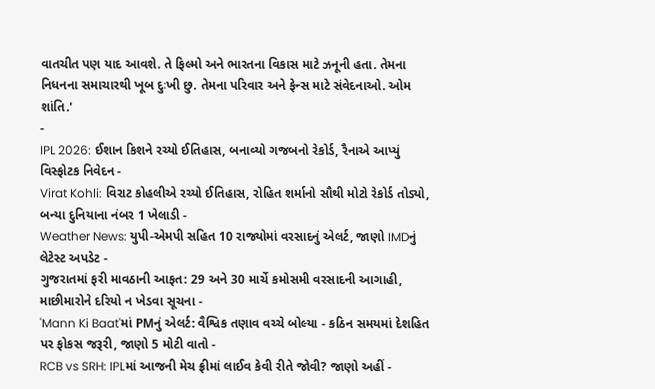વાતચીત પણ યાદ આવશે. તે ફિલ્મો અને ભારતના વિકાસ માટે ઝનૂની હતા. તેમના નિધનના સમાચારથી ખૂબ દુઃખી છુ. તેમના પરિવાર અને ફેન્સ માટે સંવેદનાઓ. ઓમ શાંતિ.'
-
IPL 2026: ઈશાન કિશને રચ્યો ઈતિહાસ, બનાવ્યો ગજબનો રેકોર્ડ, રૈનાએ આપ્યું વિસ્ફોટક નિવેદન -
Virat Kohli: વિરાટ કોહલીએ રચ્યો ઈતિહાસ, રોહિત શર્માનો સૌથી મોટો રેકોર્ડ તોડ્યો, બન્યા દુનિયાના નંબર 1 ખેલાડી -
Weather News: યુપી-એમપી સહિત 10 રાજ્યોમાં વરસાદનું એલર્ટ, જાણો IMDનું લેટેસ્ટ અપડેટ -
ગુજરાતમાં ફરી માવઠાની આફત: 29 અને 30 માર્ચે કમોસમી વરસાદની આગાહી, માછીમારોને દરિયો ન ખેડવા સૂચના -
'Mann Ki Baat'માં PMનું એલર્ટ: વૈશ્વિક તણાવ વચ્ચે બોલ્યા - કઠિન સમયમાં દેશહિત પર ફોકસ જરૂરી, જાણો 5 મોટી વાતો -
RCB vs SRH: IPLમાં આજની મેચ ફ્રીમાં લાઈવ કેવી રીતે જોવી? જાણો અહીં -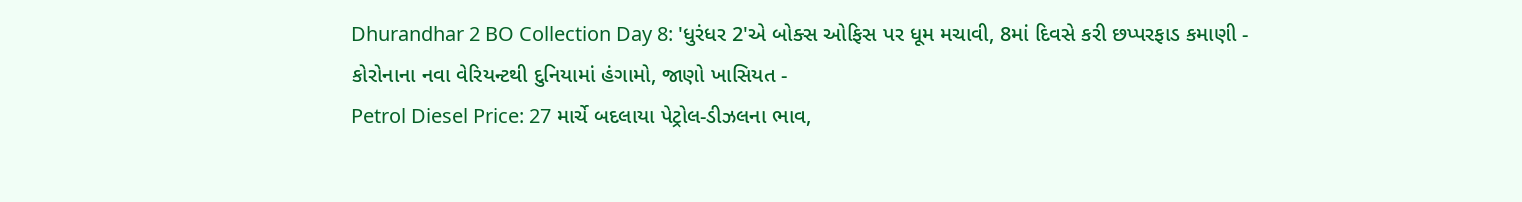Dhurandhar 2 BO Collection Day 8: 'ધુરંધર 2'એ બોક્સ ઓફિસ પર ધૂમ મચાવી, 8માં દિવસે કરી છપ્પરફાડ કમાણી -
કોરોનાના નવા વેરિયન્ટથી દુનિયામાં હંગામો, જાણો ખાસિયત -
Petrol Diesel Price: 27 માર્ચે બદલાયા પેટ્રોલ-ડીઝલના ભાવ,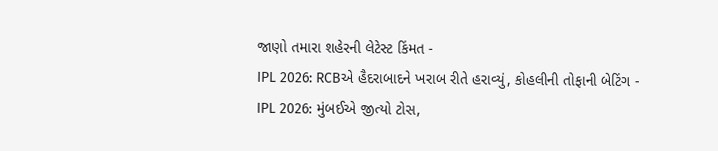જાણો તમારા શહેરની લેટેસ્ટ કિંમત -
IPL 2026: RCBએ હૈદરાબાદને ખરાબ રીતે હરાવ્યું, કોહલીની તોફાની બેટિંગ -
IPL 2026: મુંબઈએ જીત્યો ટોસ,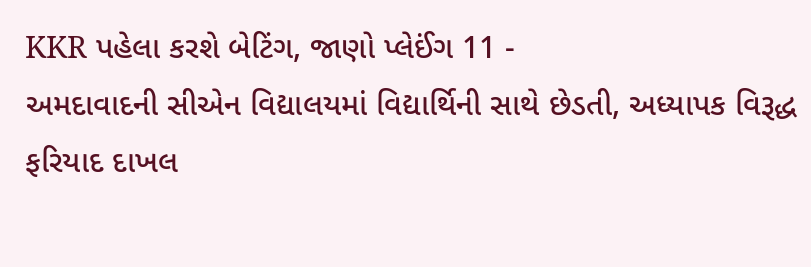KKR પહેલા કરશે બેટિંગ, જાણો પ્લેઈંગ 11 -
અમદાવાદની સીએન વિદ્યાલયમાં વિદ્યાર્થિની સાથે છેડતી, અધ્યાપક વિરૂદ્ધ ફરિયાદ દાખલ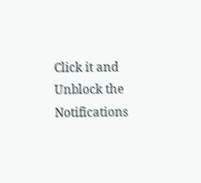Click it and Unblock the Notifications